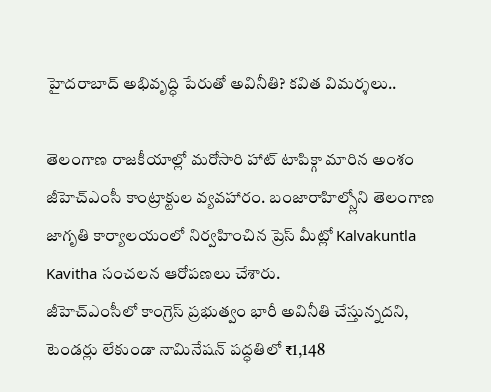హైదరాబాద్ అభివృద్ధి పేరుతో అవినీతి? కవిత విమర్శలు..

తెలంగాణ రాజకీయాల్లో మరోసారి హాట్ టాపిక్గా మారిన అంశం జీహెచ్ఎంసీ కాంట్రాక్టుల వ్యవహారం. బంజారాహిల్స్లోని తెలంగాణ జాగృతి కార్యాలయంలో నిర్వహించిన ప్రెస్ మీట్లో Kalvakuntla Kavitha సంచలన ఆరోపణలు చేశారు.
జీహెచ్ఎంసీలో కాంగ్రెస్ ప్రభుత్వం భారీ అవినీతి చేస్తున్నదని, టెండర్లు లేకుండా నామినేషన్ పద్ధతిలో ₹1,148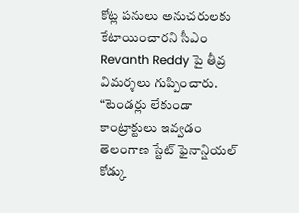కోట్ల పనులు అనుచరులకు కేటాయించారని సీఎం Revanth Reddy పై తీవ్ర విమర్శలు గుప్పించారు.
“టెండర్లు లేకుండా కాంట్రాక్టులు ఇవ్వడం తెలంగాణ స్టేట్ ఫైనాన్షియల్ కోడ్కు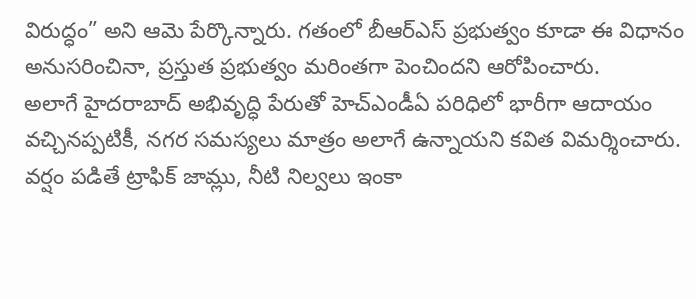విరుద్ధం” అని ఆమె పేర్కొన్నారు. గతంలో బీఆర్ఎస్ ప్రభుత్వం కూడా ఈ విధానం అనుసరించినా, ప్రస్తుత ప్రభుత్వం మరింతగా పెంచిందని ఆరోపించారు.
అలాగే హైదరాబాద్ అభివృద్ధి పేరుతో హెచ్ఎండీఏ పరిధిలో భారీగా ఆదాయం వచ్చినప్పటికీ, నగర సమస్యలు మాత్రం అలాగే ఉన్నాయని కవిత విమర్శించారు. వర్షం పడితే ట్రాఫిక్ జామ్లు, నీటి నిల్వలు ఇంకా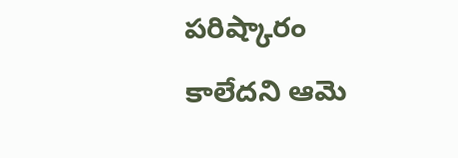పరిష్కారం కాలేదని ఆమె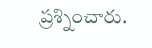ప్రశ్నించారు.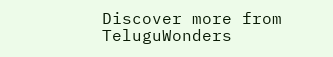Discover more from TeluguWonders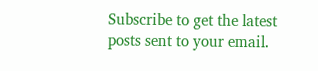Subscribe to get the latest posts sent to your email.